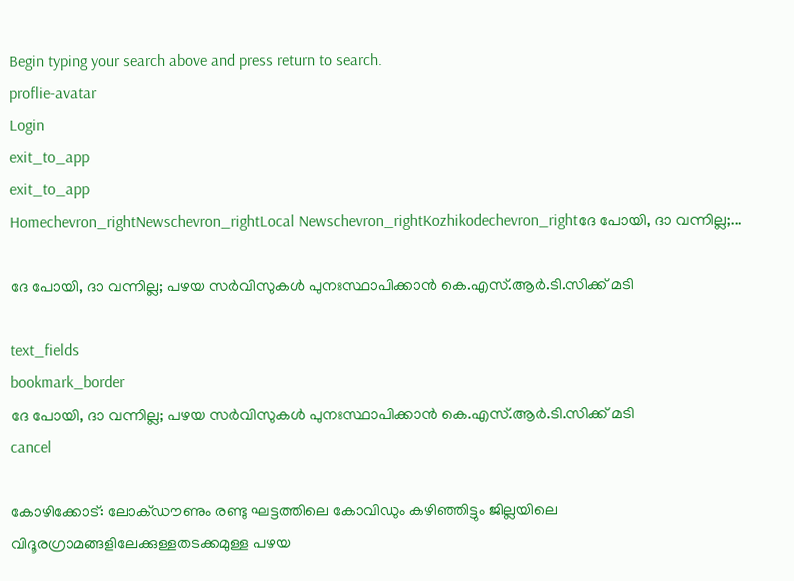Begin typing your search above and press return to search.
proflie-avatar
Login
exit_to_app
exit_to_app
Homechevron_rightNewschevron_rightLocal Newschevron_rightKozhikodechevron_rightദേ പോയി, ദാ വന്നില്ല;...

ദേ പോയി, ദാ വന്നില്ല; പഴയ സർവിസുകൾ പുനഃസ്ഥാപിക്കാൻ കെ.എസ്.ആർ.ടി.സിക്ക് മടി

text_fields
bookmark_border
ദേ പോയി, ദാ വന്നില്ല; പഴയ സർവിസുകൾ പുനഃസ്ഥാപിക്കാൻ കെ.എസ്.ആർ.ടി.സിക്ക് മടി
cancel

കോഴിക്കോട്: ലോക്ഡൗണും രണ്ടു ഘട്ടത്തിലെ കോവിഡും കഴിഞ്ഞിട്ടും ജില്ലയിലെ വിദൂരഗ്രാമങ്ങളിലേക്കുള്ളതടക്കമുള്ള പഴയ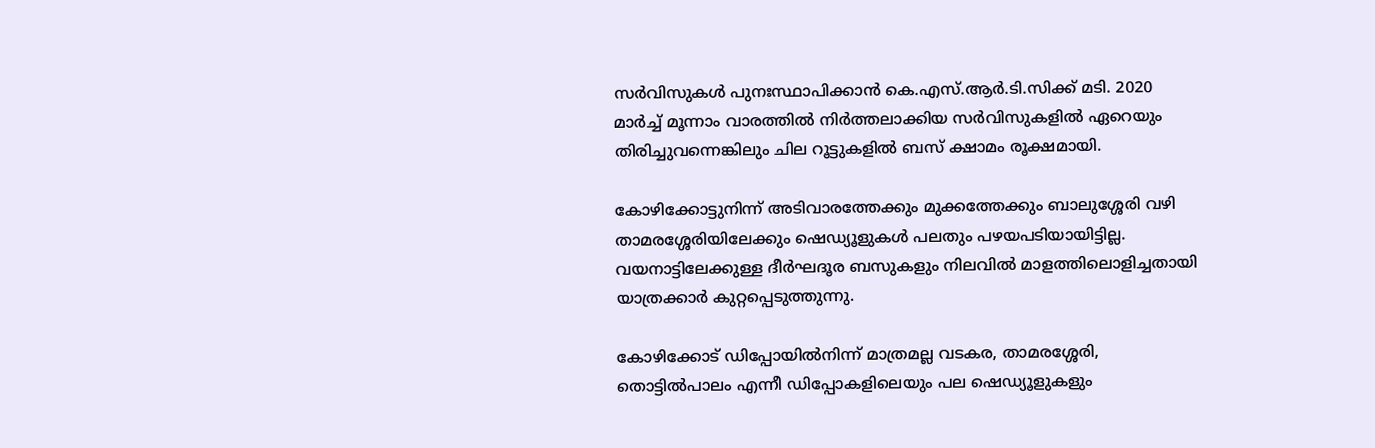സർവിസുകൾ പുനഃസ്ഥാപിക്കാൻ കെ.എസ്.ആർ.ടി.സിക്ക് മടി. 2020 മാർച്ച് മൂന്നാം വാരത്തിൽ നിർത്തലാക്കിയ സർവിസുകളിൽ ഏറെയും തിരിച്ചുവന്നെങ്കിലും ചില റൂട്ടുകളിൽ ബസ് ക്ഷാമം രൂക്ഷമായി.

കോഴിക്കോട്ടുനിന്ന് അടിവാരത്തേക്കും മുക്കത്തേക്കും ബാലുശ്ശേരി വഴി താമരശ്ശേരിയിലേക്കും ഷെഡ്യൂളുകൾ പലതും പഴയപടിയായിട്ടില്ല. വയനാട്ടിലേക്കുള്ള ദീർഘദൂര ബസുകളും നിലവിൽ മാളത്തിലൊളിച്ചതായി യാത്രക്കാർ കുറ്റപ്പെടുത്തുന്നു.

കോഴിക്കോട് ഡിപ്പോയിൽനിന്ന് മാത്രമല്ല വടകര, താമരശ്ശേരി, തൊട്ടിൽപാലം എന്നീ ഡിപ്പോകളിലെയും പല ഷെഡ്യൂളുകളും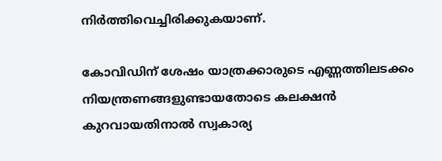നിർത്തിവെച്ചിരിക്കുകയാണ്.

കോവിഡിന് ശേഷം യാത്രക്കാരുടെ എണ്ണത്തിലടക്കം നിയന്ത്രണങ്ങളുണ്ടായതോടെ കലക്ഷൻ കുറവായതിനാൽ സ്വകാര്യ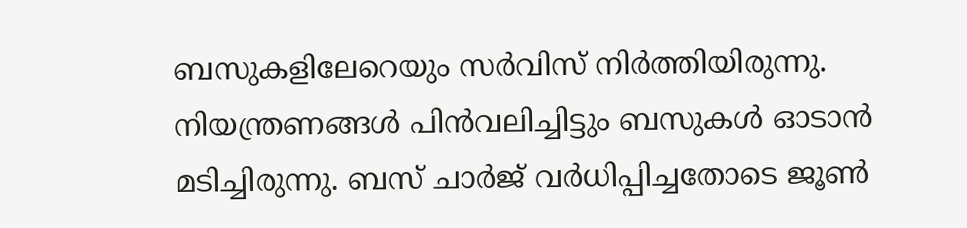ബസുകളിലേറെയും സർവിസ് നിർത്തിയിരുന്നു. നിയന്ത്രണങ്ങൾ പിൻവലിച്ചിട്ടും ബസുകൾ ഓടാൻ മടിച്ചിരുന്നു. ബസ് ചാർജ് വർധിപ്പിച്ചതോടെ ജൂൺ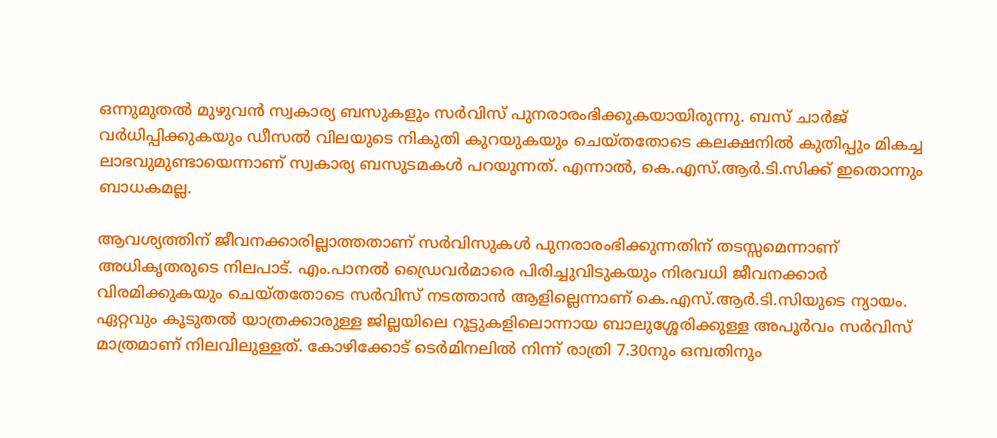ഒന്നുമുതൽ മുഴുവൻ സ്വകാര്യ ബസുകളും സർവിസ് പുനരാരംഭിക്കുകയായിരുന്നു. ബസ് ചാർജ് വർധിപ്പിക്കുകയും ഡീസൽ വിലയുടെ നികുതി കുറയുകയും ചെയ്തതോടെ കലക്ഷനിൽ കുതിപ്പും മികച്ച ലാഭവുമുണ്ടായെന്നാണ് സ്വകാര്യ ബസുടമകൾ പറയുന്നത്. എന്നാൽ, കെ.എസ്.ആർ.ടി.സിക്ക് ഇതൊന്നും ബാധകമല്ല.

ആവശ്യത്തിന് ജീവനക്കാരില്ലാത്തതാണ് സർവിസുകൾ പുനരാരംഭിക്കുന്നതിന് തടസ്സമെന്നാണ് അധികൃതരുടെ നിലപാട്. എം.പാനൽ ഡ്രൈവർമാരെ പിരിച്ചുവിടുകയും നിരവധി ജീവനക്കാർ വിരമിക്കുകയും ചെയ്തതോടെ സർവിസ് നടത്താൻ ആളില്ലെന്നാണ് കെ.എസ്.ആർ.ടി.സിയുടെ ന്യായം. ഏറ്റവും കൂടുതൽ യാത്രക്കാരുള്ള ജില്ലയിലെ റൂട്ടുകളിലൊന്നായ ബാലുശ്ശേരിക്കുള്ള അപൂർവം സർവിസ് മാത്രമാണ് നിലവിലുള്ളത്. കോഴിക്കോട് ടെർമിനലിൽ നിന്ന് രാത്രി 7.30നും ഒമ്പതിനും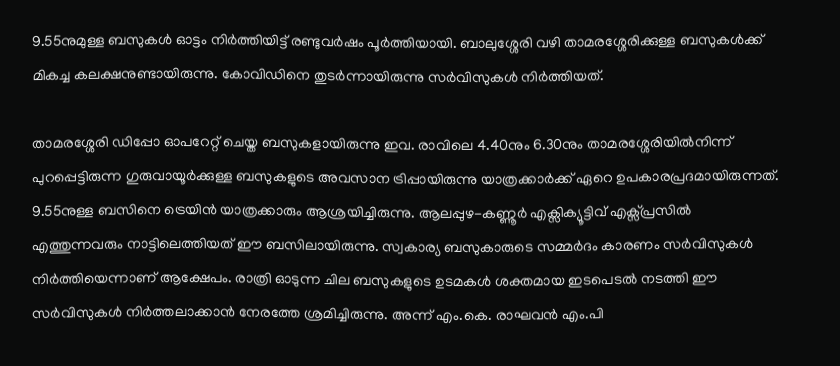9.55നുമുള്ള ബസുകൾ ഓട്ടം നിർത്തിയിട്ട് രണ്ടുവർഷം പൂർത്തിയായി. ബാലുശ്ശേരി വഴി താമരശ്ശേരിക്കുള്ള ബസുകൾക്ക് മികച്ച കലക്ഷനുണ്ടായിരുന്നു. കോവിഡിനെ തുടർന്നായിരുന്നു സർവിസുകൾ നിർത്തിയത്.

താമരശ്ശേരി ഡിപ്പോ ഓപറേറ്റ് ചെയ്ത ബസുകളായിരുന്നു ഇവ. രാവിലെ 4.40നും 6.30നും താമരശ്ശേരിയിൽനിന്ന് പുറപ്പെട്ടിരുന്ന ഗുരുവായൂർക്കുള്ള ബസുകളുടെ അവസാന ട്രിപ്പായിരുന്നു യാത്രക്കാർക്ക് ഏറെ ഉപകാരപ്രദമായിരുന്നത്. 9.55നുള്ള ബസിനെ ട്രെയിൻ യാത്രക്കാരും ആശ്രയിച്ചിരുന്നു. ആലപ്പുഴ-കണ്ണൂർ എക്സിക്യൂട്ടിവ് എക്സ്പ്രസിൽ എത്തുന്നവരും നാട്ടിലെത്തിയത് ഈ ബസിലായിരുന്നു. സ്വകാര്യ ബസുകാരുടെ സമ്മർദം കാരണം സർവിസുകൾ നിർത്തിയെന്നാണ് ആക്ഷേപം. രാത്രി ഓടുന്ന ചില ബസുകളുടെ ഉടമകൾ ശക്തമായ ഇടപെടൽ നടത്തി ഈ സർവിസുകൾ നിർത്തലാക്കാൻ നേരത്തേ ശ്രമിച്ചിരുന്നു. അന്ന് എം.കെ. രാഘവൻ എം.പി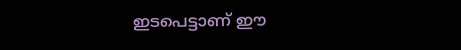ഇടപെട്ടാണ് ഈ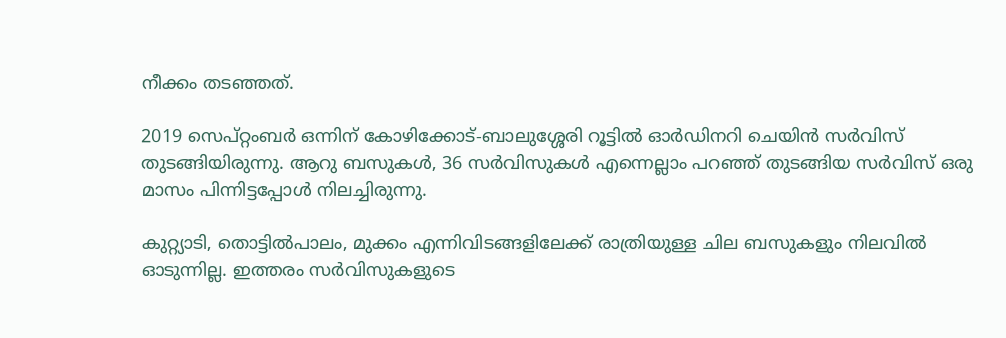നീക്കം തടഞ്ഞത്.

2019 സെപ്റ്റംബർ ഒന്നിന് കോഴിക്കോട്-ബാലുശ്ശേരി റൂട്ടിൽ ഓർഡിനറി ചെയിൻ സർവിസ് തുടങ്ങിയിരുന്നു. ആറു ബസുകൾ, 36 സർവിസുകൾ എന്നെല്ലാം പറഞ്ഞ് തുടങ്ങിയ സർവിസ് ഒരു മാസം പിന്നിട്ടപ്പോൾ നിലച്ചിരുന്നു.

കുറ്റ്യാടി, തൊട്ടിൽപാലം, മുക്കം എന്നിവിടങ്ങളിലേക്ക് രാത്രിയുള്ള ചില ബസുകളും നിലവിൽ ഓടുന്നില്ല. ഇത്തരം സർവിസുകളുടെ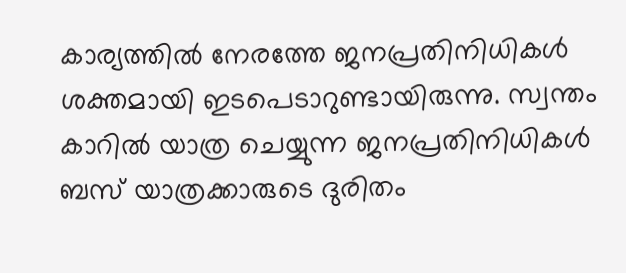കാര്യത്തിൽ നേരത്തേ ജനപ്രതിനിധികൾ ശക്തമായി ഇടപെടാറുണ്ടായിരുന്നു. സ്വന്തം കാറിൽ യാത്ര ചെയ്യുന്ന ജനപ്രതിനിധികൾ ബസ് യാത്രക്കാരുടെ ദുരിതം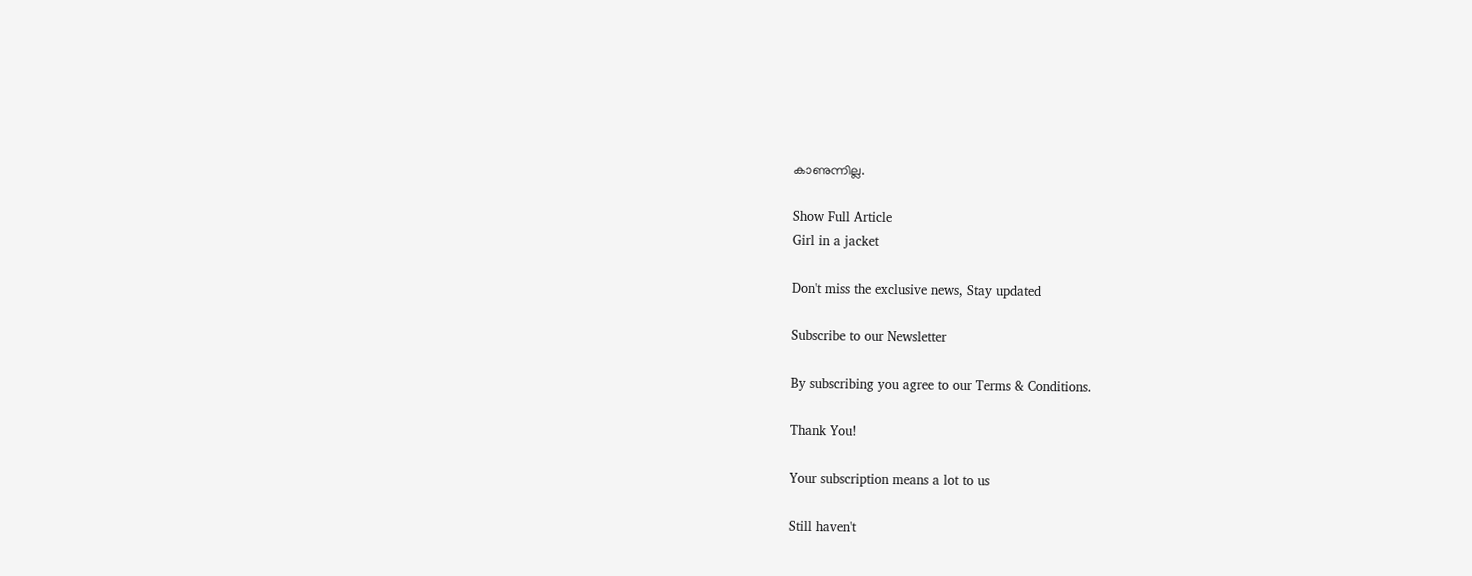കാണുന്നില്ല.

Show Full Article
Girl in a jacket

Don't miss the exclusive news, Stay updated

Subscribe to our Newsletter

By subscribing you agree to our Terms & Conditions.

Thank You!

Your subscription means a lot to us

Still haven't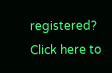registered? Click here to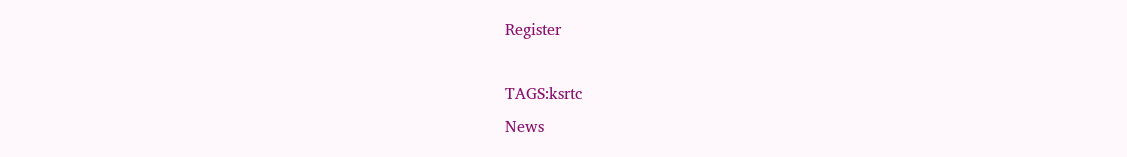Register

TAGS:ksrtc
News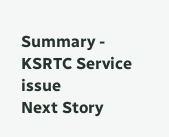Summary - KSRTC Service issue
Next Story